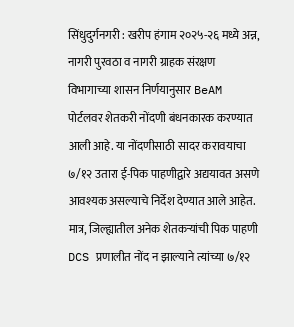सिंधुदुर्गनगरी : खरीप हंगाम २०२५-२६ मध्ये अन्न, नागरी पुरवठा व नागरी ग्राहक संरक्षण विभागाच्या शासन निर्णयानुसार BeAM पोर्टलवर शेतकरी नोंदणी बंधनकारक करण्यात आली आहे. या नोंदणीसाठी सादर करावयाचा ७/१२ उतारा ई-पिक पाहणीद्वारे अद्ययावत असणे आवश्यक असल्याचे निर्देश देण्यात आले आहेत. मात्र, जिल्ह्यातील अनेक शेतकऱ्यांची पिक पाहणी DCS प्रणालीत नोंद न झाल्याने त्यांच्या ७/१२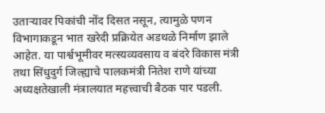उताऱ्यावर पिकांची नोंद दिसत नसून, त्यामुळे पणन विभागाकडून भात खरेदी प्रक्रियेत अडथळे निर्माण झाले आहेत. या पार्श्वभूमीवर मत्स्यव्यवसाय व बंदरे विकास मंत्री तथा सिंधुदुर्ग जिल्ह्याचे पालकमंत्री नितेश राणे यांच्या अध्यक्षतेखाली मंत्रालयात महत्त्वाची बैठक पार पडली.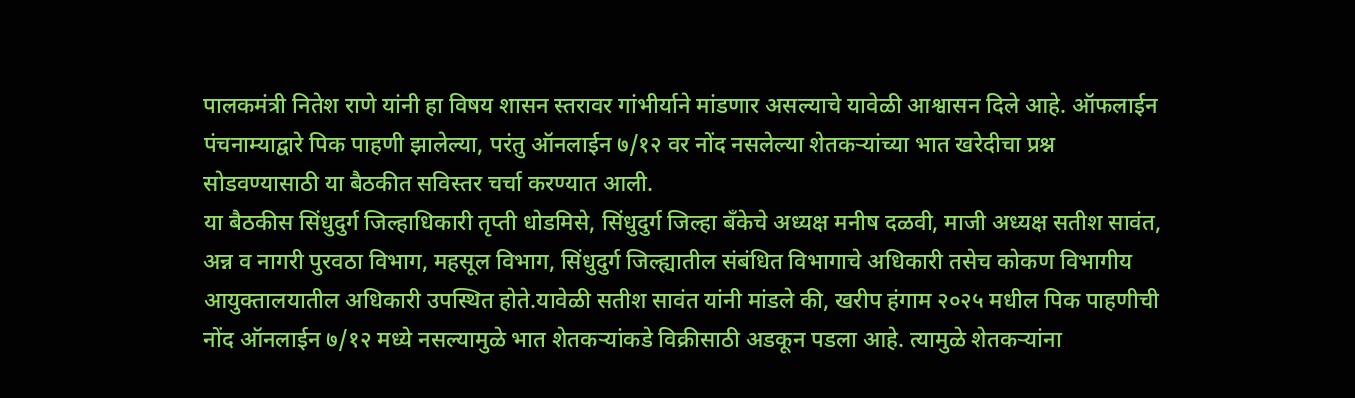पालकमंत्री नितेश राणे यांनी हा विषय शासन स्तरावर गांभीर्याने मांडणार असल्याचे यावेळी आश्वासन दिले आहे. ऑफलाईन पंचनाम्याद्वारे पिक पाहणी झालेल्या, परंतु ऑनलाईन ७/१२ वर नोंद नसलेल्या शेतकऱ्यांच्या भात खरेदीचा प्रश्न सोडवण्यासाठी या बैठकीत सविस्तर चर्चा करण्यात आली.
या बैठकीस सिंधुदुर्ग जिल्हाधिकारी तृप्ती धोडमिसे, सिंधुदुर्ग जिल्हा बँकेचे अध्यक्ष मनीष दळवी, माजी अध्यक्ष सतीश सावंत, अन्न व नागरी पुरवठा विभाग, महसूल विभाग, सिंधुदुर्ग जिल्ह्यातील संबंधित विभागाचे अधिकारी तसेच कोकण विभागीय आयुक्तालयातील अधिकारी उपस्थित होते.यावेळी सतीश सावंत यांनी मांडले की, खरीप हंगाम २०२५ मधील पिक पाहणीची नोंद ऑनलाईन ७/१२ मध्ये नसल्यामुळे भात शेतकऱ्यांकडे विक्रीसाठी अडकून पडला आहे. त्यामुळे शेतकऱ्यांना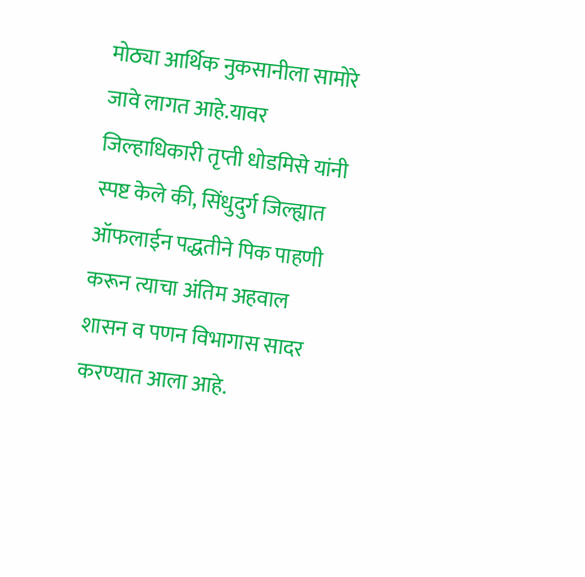मोठ्या आर्थिक नुकसानीला सामोरे जावे लागत आहे.यावर जिल्हाधिकारी तृप्ती धोडमिसे यांनी स्पष्ट केले की, सिंधुदुर्ग जिल्ह्यात ऑफलाईन पद्धतीने पिक पाहणी करून त्याचा अंतिम अहवाल शासन व पणन विभागास सादर करण्यात आला आहे.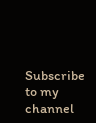Subscribe to my channel